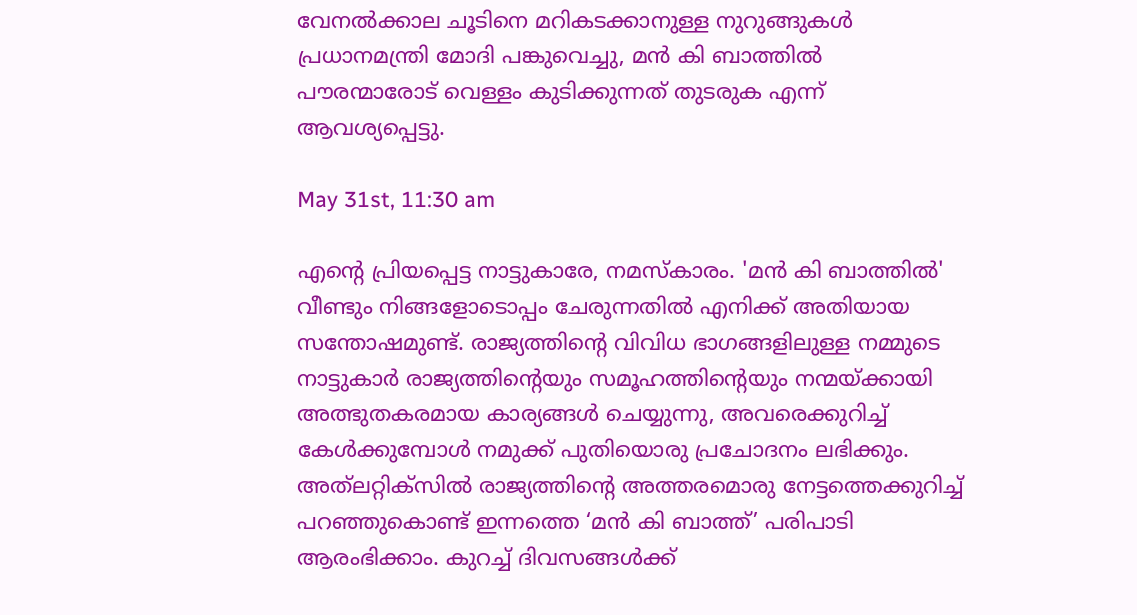വേനൽക്കാല ചൂടിനെ മറികടക്കാനുള്ള നുറുങ്ങുകൾ പ്രധാനമന്ത്രി മോദി പങ്കുവെച്ചു, മൻ കി ബാത്തിൽ പൗരന്മാരോട് വെള്ളം കുടിക്കുന്നത് തുടരുക എന്ന് ആവശ്യപ്പെട്ടു.

May 31st, 11:30 am

എന്റെ പ്രിയപ്പെട്ട നാട്ടുകാരേ, നമസ്‌കാരം. 'മൻ കി ബാത്തിൽ' വീണ്ടും നിങ്ങളോടൊപ്പം ചേരുന്നതിൽ എനിക്ക് അതിയായ സന്തോഷമുണ്ട്. രാജ്യത്തിന്റെ വിവിധ ഭാഗങ്ങളിലുള്ള നമ്മുടെ നാട്ടുകാർ രാജ്യത്തിന്റെയും സമൂഹത്തിന്റെയും നന്മയ്ക്കായി അത്ഭുതകരമായ കാര്യങ്ങൾ ചെയ്യുന്നു, അവരെക്കുറിച്ച് കേൾക്കുമ്പോൾ നമുക്ക് പുതിയൊരു പ്രചോദനം ലഭിക്കും. അത്‌ലറ്റിക്‌സിൽ രാജ്യത്തിന്റെ അത്തരമൊരു നേട്ടത്തെക്കുറിച്ച് പറഞ്ഞുകൊണ്ട് ഇന്നത്തെ ‘മൻ കി ബാത്ത്’ പരിപാടി ആരംഭിക്കാം. കുറച്ച് ദിവസങ്ങൾക്ക്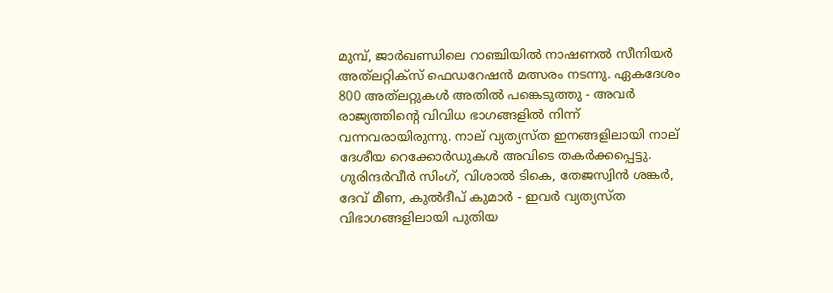മുമ്പ്, ജാർഖണ്ഡിലെ റാഞ്ചിയിൽ നാഷണൽ സീനിയ‍ർ അത്‌ലറ്റിക്സ് ഫെഡറേഷൻ മത്സരം നടന്നു. ഏകദേശം 800 അത്‌ലറ്റുകൾ അതിൽ പങ്കെടുത്തു - അവർ രാജ്യത്തിന്റെ വിവിധ ഭാഗങ്ങളിൽ നിന്ന് വന്നവരായിരുന്നു. നാല് വ്യത്യസ്ത ഇനങ്ങളിലായി നാല് ദേശീയ റെക്കോർഡുകൾ അവിടെ തകർക്കപ്പെട്ടു. ഗുരിന്ദർവീർ സിംഗ്, വിശാൽ ടികെ, തേജസ്വിൻ ശങ്കർ, ദേവ് മീണ, കുൽദീപ് കുമാർ - ഇവർ വ്യത്യസ്ത വിഭാഗങ്ങളിലായി പുതിയ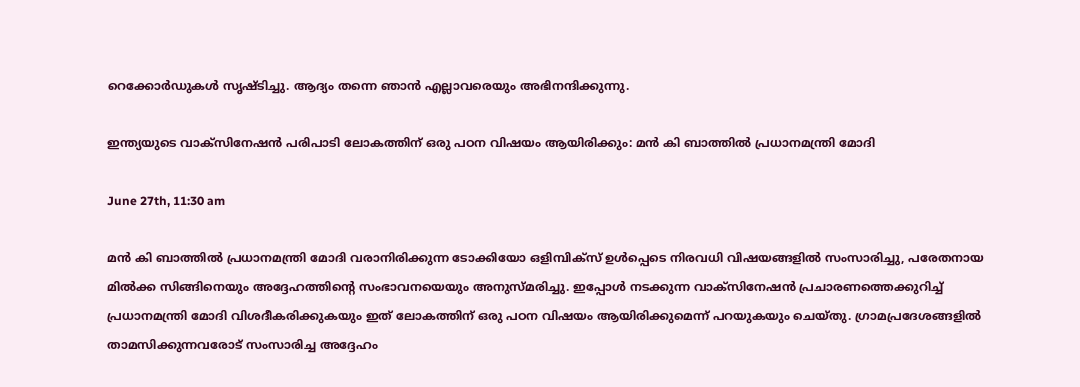റെക്കോർഡുകൾ സൃഷ്ടിച്ചു. ആദ്യം തന്നെ ഞാൻ എല്ലാവരെയും അഭിനന്ദിക്കുന്നു.

ഇന്ത്യയുടെ വാക്സിനേഷൻ പരിപാടി ലോകത്തിന് ഒരു പഠന വിഷയം ആയിരിക്കും: മൻ കി ബാത്തിൽ പ്രധാനമന്ത്രി മോദി

June 27th, 11:30 am

മൻ കി ബാത്തിൽ പ്രധാനമന്ത്രി മോദി വരാനിരിക്കുന്ന ടോക്കിയോ ഒളിമ്പിക്സ് ഉൾപ്പെടെ നിരവധി വിഷയങ്ങളിൽ സംസാരിച്ചു, പരേതനായ മിൽക്ക സിങ്ങിനെയും അദ്ദേഹത്തിന്റെ സംഭാവനയെയും അനുസ്മരിച്ചു. ഇപ്പോൾ നടക്കുന്ന വാക്സിനേഷൻ പ്രചാരണത്തെക്കുറിച്ച് പ്രധാനമന്ത്രി മോദി വിശദീകരിക്കുകയും ഇത് ലോകത്തിന് ഒരു പഠന വിഷയം ആയിരിക്കുമെന്ന് പറയുകയും ചെയ്തു. ഗ്രാമപ്രദേശങ്ങളിൽ താമസിക്കുന്നവരോട് സംസാരിച്ച അദ്ദേഹം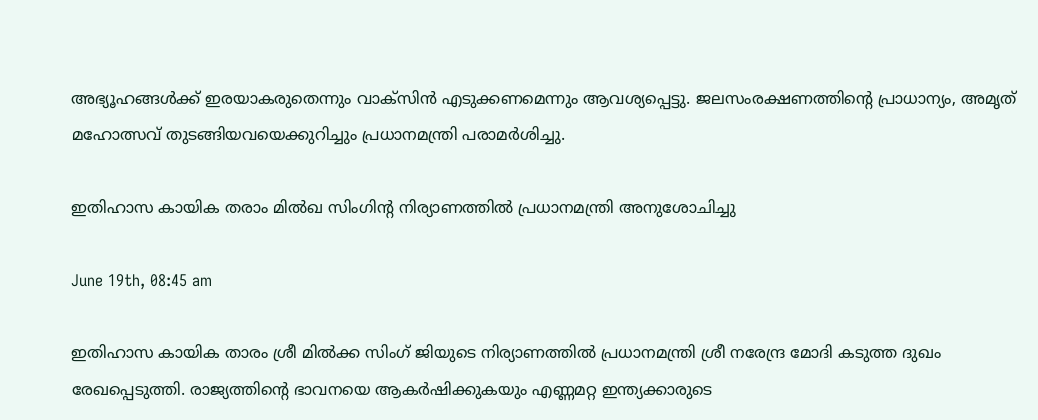അഭ്യൂഹങ്ങൾക്ക് ഇരയാകരുതെന്നും വാക്‌സിൻ എടുക്കണമെന്നും ആവശ്യപ്പെട്ടു. ജലസംരക്ഷണത്തിന്റെ പ്രാധാന്യം, അമൃത് മഹോത്സവ് തുടങ്ങിയവയെക്കുറിച്ചും പ്രധാനമന്ത്രി പരാമർശിച്ചു.

ഇതിഹാസ കായിക തരാം മിൽഖ സിംഗിന്റ നിര്യാണത്തിൽ പ്രധാനമന്ത്രി അനുശോചിച്ചു

June 19th, 08:45 am

ഇതിഹാസ കായിക താരം ശ്രീ മിൽക്ക സിംഗ് ജിയുടെ നിര്യാണത്തിൽ പ്രധാനമന്ത്രി ശ്രീ നരേന്ദ്ര മോദി കടുത്ത ദുഖം രേഖപ്പെടുത്തി. രാജ്യത്തിന്റെ ഭാവനയെ ആകർഷിക്കുകയും എണ്ണമറ്റ ഇന്ത്യക്കാരുടെ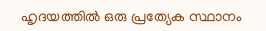ഹൃദയത്തിൽ ഒരു പ്രത്യേക സ്ഥാനം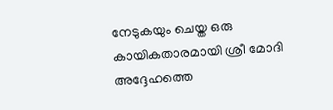നേടുകയും ചെയ്ത ഒരു കായികതാരമായി ശ്രീ മോദി അദ്ദേഹത്തെ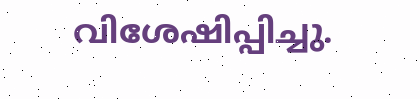വിശേഷിപ്പിച്ചു.